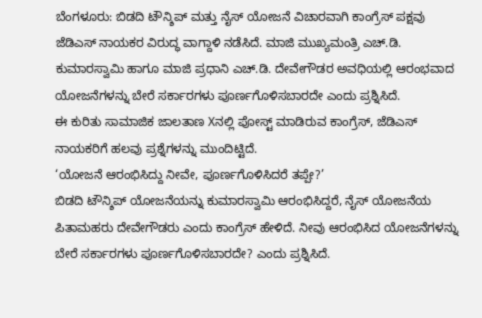ಬೆಂಗಳೂರು: ಬಿಡದಿ ಟೌನ್ಶಿಪ್ ಮತ್ತು ನೈಸ್ ಯೋಜನೆ ವಿಚಾರವಾಗಿ ಕಾಂಗ್ರೆಸ್ ಪಕ್ಷವು ಜೆಡಿಎಸ್ ನಾಯಕರ ವಿರುದ್ಧ ವಾಗ್ದಾಳಿ ನಡೆಸಿದೆ. ಮಾಜಿ ಮುಖ್ಯಮಂತ್ರಿ ಎಚ್.ಡಿ. ಕುಮಾರಸ್ವಾಮಿ ಹಾಗೂ ಮಾಜಿ ಪ್ರಧಾನಿ ಎಚ್.ಡಿ. ದೇವೇಗೌಡರ ಅವಧಿಯಲ್ಲಿ ಆರಂಭವಾದ ಯೋಜನೆಗಳನ್ನು ಬೇರೆ ಸರ್ಕಾರಗಳು ಪೂರ್ಣಗೊಳಿಸಬಾರದೇ ಎಂದು ಪ್ರಶ್ನಿಸಿದೆ.
ಈ ಕುರಿತು ಸಾಮಾಜಿಕ ಜಾಲತಾಣ Xನಲ್ಲಿ ಪೋಸ್ಟ್ ಮಾಡಿರುವ ಕಾಂಗ್ರೆಸ್, ಜೆಡಿಎಸ್ ನಾಯಕರಿಗೆ ಹಲವು ಪ್ರಶ್ನೆಗಳನ್ನು ಮುಂದಿಟ್ಟಿದೆ.
‘ಯೋಜನೆ ಆರಂಭಿಸಿದ್ದು ನೀವೇ, ಪೂರ್ಣಗೊಳಿಸಿದರೆ ತಪ್ಪೇ?’
ಬಿಡದಿ ಟೌನ್ಶಿಪ್ ಯೋಜನೆಯನ್ನು ಕುಮಾರಸ್ವಾಮಿ ಆರಂಭಿಸಿದ್ದರೆ, ನೈಸ್ ಯೋಜನೆಯ ಪಿತಾಮಹರು ದೇವೇಗೌಡರು ಎಂದು ಕಾಂಗ್ರೆಸ್ ಹೇಳಿದೆ. ನೀವು ಆರಂಭಿಸಿದ ಯೋಜನೆಗಳನ್ನು ಬೇರೆ ಸರ್ಕಾರಗಳು ಪೂರ್ಣಗೊಳಿಸಬಾರದೇ? ಎಂದು ಪ್ರಶ್ನಿಸಿದೆ.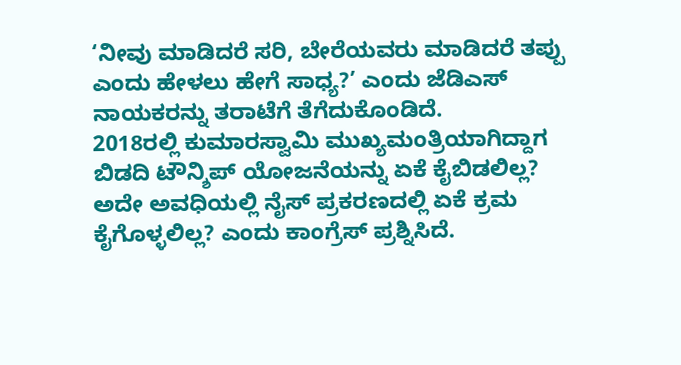‘ನೀವು ಮಾಡಿದರೆ ಸರಿ, ಬೇರೆಯವರು ಮಾಡಿದರೆ ತಪ್ಪು ಎಂದು ಹೇಳಲು ಹೇಗೆ ಸಾಧ್ಯ?’ ಎಂದು ಜೆಡಿಎಸ್ ನಾಯಕರನ್ನು ತರಾಟೆಗೆ ತೆಗೆದುಕೊಂಡಿದೆ.
2018ರಲ್ಲಿ ಕುಮಾರಸ್ವಾಮಿ ಮುಖ್ಯಮಂತ್ರಿಯಾಗಿದ್ದಾಗ ಬಿಡದಿ ಟೌನ್ಶಿಪ್ ಯೋಜನೆಯನ್ನು ಏಕೆ ಕೈಬಿಡಲಿಲ್ಲ? ಅದೇ ಅವಧಿಯಲ್ಲಿ ನೈಸ್ ಪ್ರಕರಣದಲ್ಲಿ ಏಕೆ ಕ್ರಮ ಕೈಗೊಳ್ಳಲಿಲ್ಲ? ಎಂದು ಕಾಂಗ್ರೆಸ್ ಪ್ರಶ್ನಿಸಿದೆ.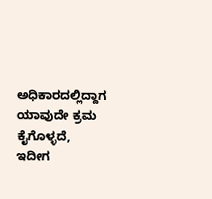ಅಧಿಕಾರದಲ್ಲಿದ್ದಾಗ ಯಾವುದೇ ಕ್ರಮ ಕೈಗೊಳ್ಳದೆ, ಇದೀಗ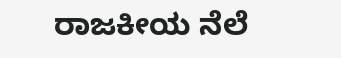ರಾಜಕೀಯ ನೆಲೆ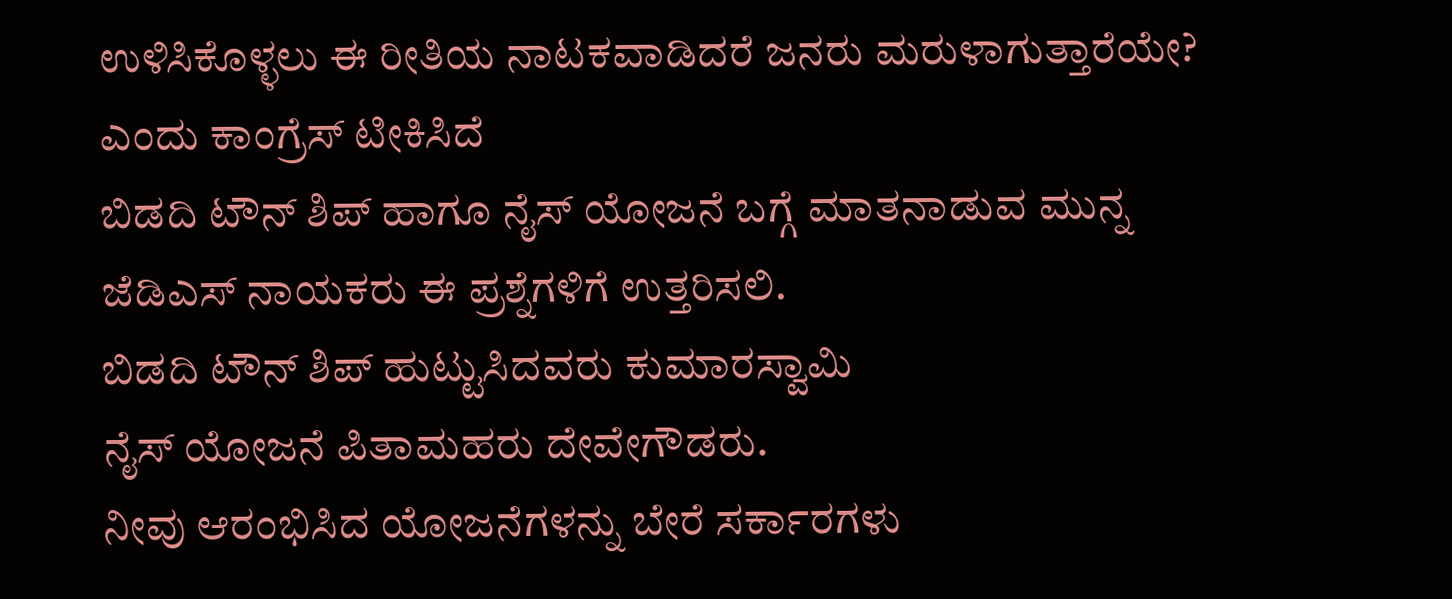ಉಳಿಸಿಕೊಳ್ಳಲು ಈ ರೀತಿಯ ನಾಟಕವಾಡಿದರೆ ಜನರು ಮರುಳಾಗುತ್ತಾರೆಯೇ? ಎಂದು ಕಾಂಗ್ರೆಸ್ ಟೀಕಿಸಿದೆ
ಬಿಡದಿ ಟೌನ್ ಶಿಪ್ ಹಾಗೂ ನೈಸ್ ಯೋಜನೆ ಬಗ್ಗೆ ಮಾತನಾಡುವ ಮುನ್ನ ಜೆಡಿಎಸ್ ನಾಯಕರು ಈ ಪ್ರಶ್ನೆಗಳಿಗೆ ಉತ್ತರಿಸಲಿ.
ಬಿಡದಿ ಟೌನ್ ಶಿಪ್ ಹುಟ್ಟುಸಿದವರು ಕುಮಾರಸ್ವಾಮಿ
ನೈಸ್ ಯೋಜನೆ ಪಿತಾಮಹರು ದೇವೇಗೌಡರು.
ನೀವು ಆರಂಭಿಸಿದ ಯೋಜನೆಗಳನ್ನು ಬೇರೆ ಸರ್ಕಾರಗಳು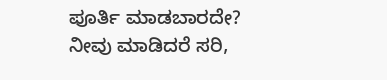ಪೂರ್ತಿ ಮಾಡಬಾರದೇ?
ನೀವು ಮಾಡಿದರೆ ಸರಿ,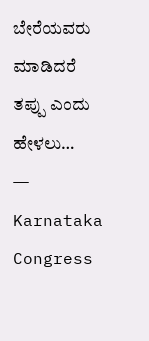ಬೇರೆಯವರು ಮಾಡಿದರೆ ತಪ್ಪು ಎಂದು ಹೇಳಲು…
— Karnataka Congress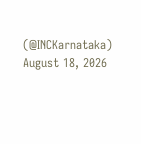(@INCKarnataka) August 18, 2026